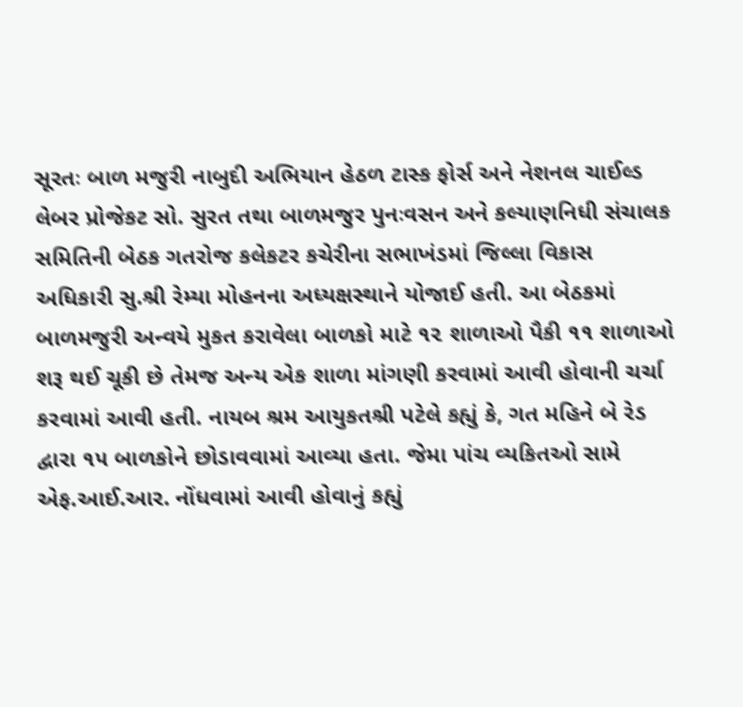સૂરતઃ બાળ મજુરી નાબુદી અભિયાન હેઠળ ટાસ્ક ફોર્સ અને નેશનલ ચાઈલ્ડ લેબર પ્રોજેકટ સો. સુરત તથા બાળમજુર પુનઃવસન અને કલ્યાણનિધી સંચાલક સમિતિની બેઠક ગતરોજ કલેકટર કચેરીના સભાખંડમાં જિલ્લા વિકાસ અધિકારી સુ.શ્રી રેમ્યા મોહનના અધ્યક્ષસ્થાને યોજાઈ હતી. આ બેઠકમાં બાળમજુરી અન્વયે મુકત કરાવેલા બાળકો માટે ૧૨ શાળાઓ પૈકી ૧૧ શાળાઓ શરૂ થઈ ચૂકી છે તેમજ અન્ય એક શાળા માંગણી કરવામાં આવી હોવાની ચર્ચા કરવામાં આવી હતી. નાયબ શ્રમ આયુકતશ્રી પટેલે કહ્યું કે, ગત મહિને બે રેડ દ્વારા ૧૫ બાળકોને છોડાવવામાં આવ્યા હતા. જેમા પાંચ વ્યકિતઓ સામે એફ.આઈ.આર. નોંધવામાં આવી હોવાનું કહ્યું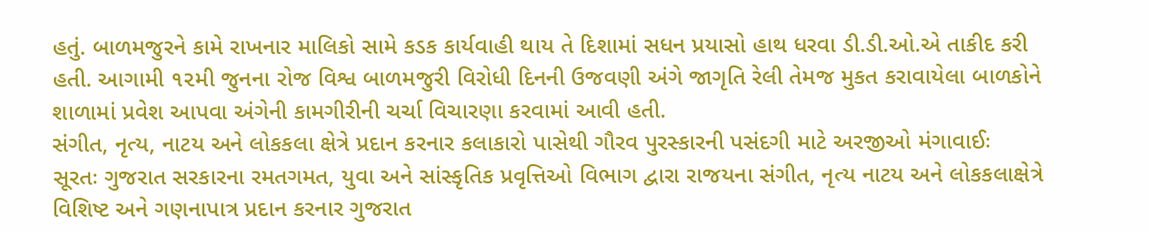હતું. બાળમજુરને કામે રાખનાર માલિકો સામે કડક કાર્યવાહી થાય તે દિશામાં સધન પ્રયાસો હાથ ધરવા ડી.ડી.ઓ.એ તાકીદ કરી હતી. આગામી ૧૨મી જુનના રોજ વિશ્વ બાળમજુરી વિરોધી દિનની ઉજવણી અંગે જાગૃતિ રેલી તેમજ મુકત કરાવાયેલા બાળકોને શાળામાં પ્રવેશ આપવા અંગેની કામગીરીની ચર્ચા વિચારણા કરવામાં આવી હતી.
સંગીત, નૃત્ય, નાટય અને લોકકલા ક્ષેત્રે પ્રદાન કરનાર કલાકારો પાસેથી ગૌરવ પુરસ્કારની પસંદગી માટે અરજીઓ મંગાવાઈઃ
સૂરતઃ ગુજરાત સરકારના રમતગમત, યુવા અને સાંસ્કૃતિક પ્રવૃત્તિઓ વિભાગ દ્વારા રાજયના સંગીત, નૃત્ય નાટય અને લોકકલાક્ષેત્રે વિશિષ્ટ અને ગણનાપાત્ર પ્રદાન કરનાર ગુજરાત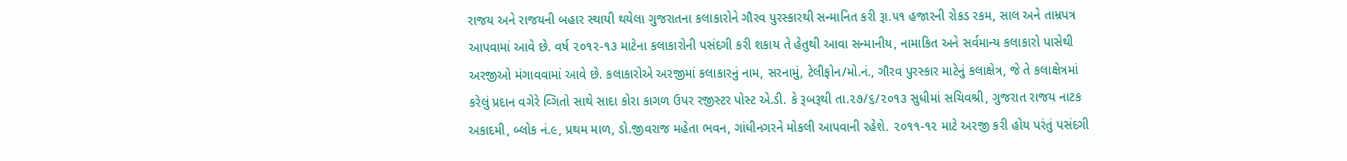રાજય અને રાજયની બહાર સ્થાયી થયેલા ગુજરાતના કલાકારોને ગૌરવ પુરસ્કારથી સન્માનિત કરી રૂા.૫૧ હજારની રોકડ રકમ, સાલ અને તામ્રપત્ર આપવામાં આવે છે. વર્ષ ૨૦૧૨-૧૩ માટેના કલાકારોની પસંદગી કરી શકાય તે હેતુથી આવા સન્માનીય, નામાકિત અને સર્વમાન્ય કલાકારો પાસેથી અરજીઓ મંગાવવામાં આવે છે. કલાકારોએ અરજીમાં કલાકારનું નામ, સરનામું, ટેલીફોન/મો.નં., ગૌરવ પુરસ્કાર માટેનું કલાક્ષેત્ર, જે તે કલાક્ષેત્રમાં કરેલું પ્રદાન વગેરે વ્ગિતો સાથે સાદા કોરા કાગળ ઉપર રજીસ્ટર પોસ્ટ એ.ડી. કે રૂબરૂથી તા.૨૭/૬/૨૦૧૩ સુધીમાં સચિવશ્રી, ગુજરાત રાજય નાટક અકાદમી, બ્લોક નં.૯, પ્રથમ માળ, ડો.જીવરાજ મહેતા ભવન, ગાંધીનગરને મોકલી આપવાની રહેશે. ૨૦૧૧-૧૨ માટે અરજી કરી હોય પરંતું પસંદગી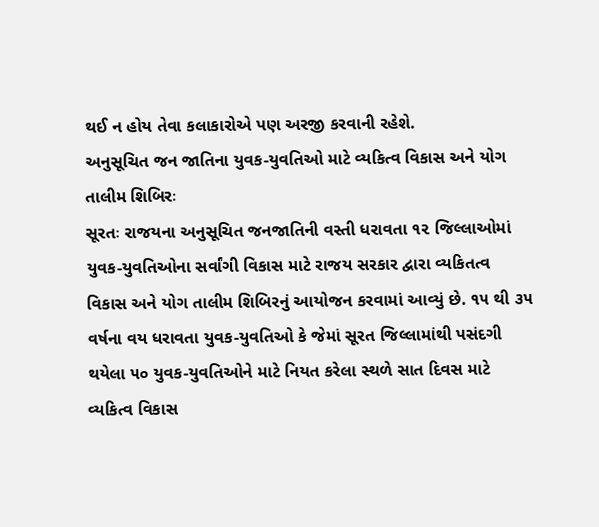થઈ ન હોય તેવા કલાકારોએ પણ અરજી કરવાની રહેશે.
અનુસૂચિત જન જાતિના યુવક-યુવતિઓ માટે વ્યકિત્વ વિકાસ અને યોગ તાલીમ શિબિરઃ
સૂરતઃ રાજયના અનુસૂચિત જનજાતિની વસ્તી ધરાવતા ૧૨ જિલ્લાઓમાં યુવક-યુવતિઓના સર્વાંગી વિકાસ માટે રાજય સરકાર દ્વારા વ્યકિતત્વ વિકાસ અને યોગ તાલીમ શિબિરનું આયોજન કરવામાં આવ્યું છે. ૧૫ થી ૩૫ વર્ષના વય ધરાવતા યુવક-યુવતિઓ કે જેમાં સૂરત જિલ્લામાંથી પસંદગી થયેલા ૫૦ યુવક-યુવતિઓને માટે નિયત કરેલા સ્થળે સાત દિવસ માટે વ્યકિત્વ વિકાસ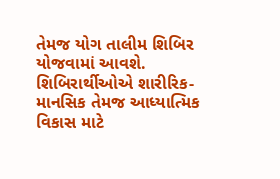તેમજ યોગ તાલીમ શિબિર યોજવામાં આવશે. શિબિરાર્થીઓએ શારીરિક-માનસિક તેમજ આધ્યાત્મિક વિકાસ માટે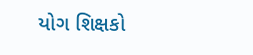યોગ શિક્ષકો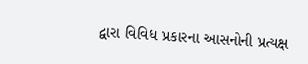દ્વારા વિવિધ પ્રકારના આસનોની પ્રત્યક્ષ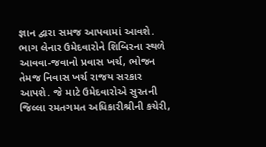જ્ઞાન દ્વારા સમજ આપવામાં આવશે. ભાગ લેનાર ઉમેદવારોને શિબિરના સ્થળે આવવા-જવાનો પ્રવાસ ખર્ચ, ભોજન તેમજ નિવાસ ખર્ચ રાજય સરકાર આપશે. જે માટે ઉમેદવારોએ સુરતની જિલ્લા રમતગમત અધિકારીશ્રીની કચેરી,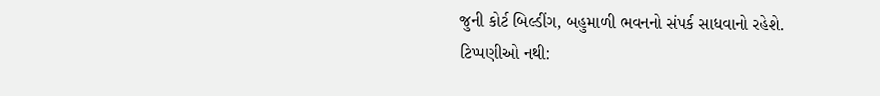જુની કોર્ટ બિલ્ડીંગ, બહુમાળી ભવનનો સંપર્ક સાધવાનો રહેશે.
ટિપ્પણીઓ નથી: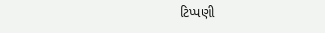ટિપ્પણી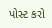પોસ્ટ કરો